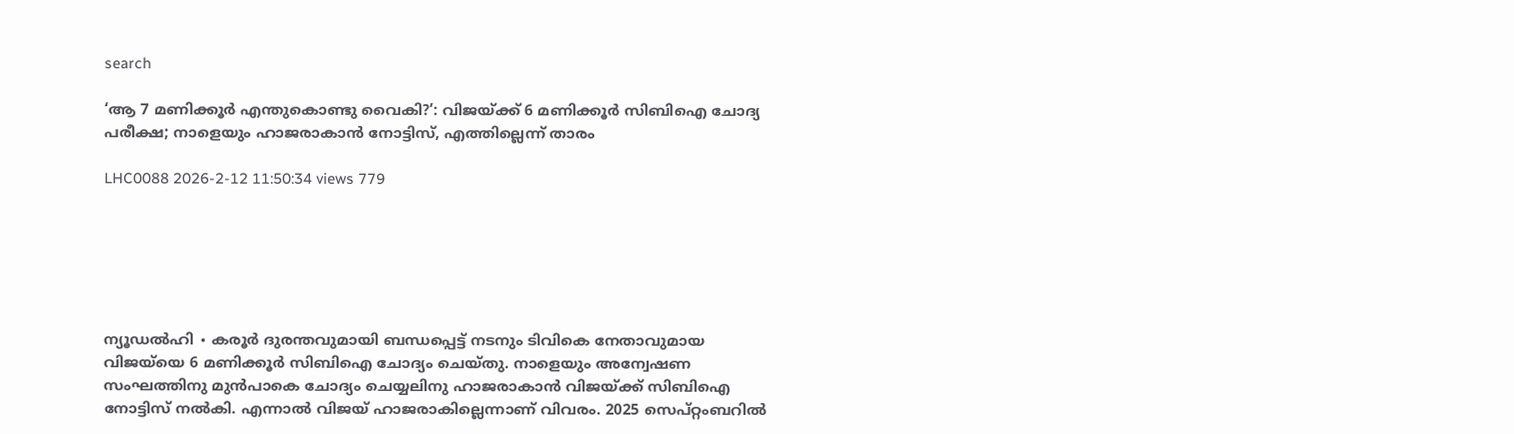search

‘ആ 7 മണിക്കൂർ എന്തുകൊണ്ടു വൈകി?’: വിജയ്‍ക്ക് 6 മണിക്കൂർ സിബിഐ ചോദ്യ പരീക്ഷ; നാളെയും ഹാജരാകാൻ നോട്ടിസ്, എത്തില്ലെന്ന് താരം

LHC0088 2026-2-12 11:50:34 views 779






ന്യൂഡൽഹി ∙ കരൂർ ദുരന്തവുമായി ബന്ധപ്പെട്ട് നടനും ടിവികെ നേതാവുമായ വിജയ്‌യെ 6 മണിക്കൂർ സിബിഐ ചോദ്യം ചെയ്തു. നാളെയും അന്വേഷണ സംഘത്തിനു മുൻപാകെ ചോദ്യം ചെയ്യലിനു ഹാജരാകാൻ വിജയ്ക്ക് സിബിഐ നോട്ടിസ് നൽകി. എന്നാൽ വിജയ് ഹാജരാകില്ലെന്നാണ് വിവരം. 2025 സെപ്റ്റംബറിൽ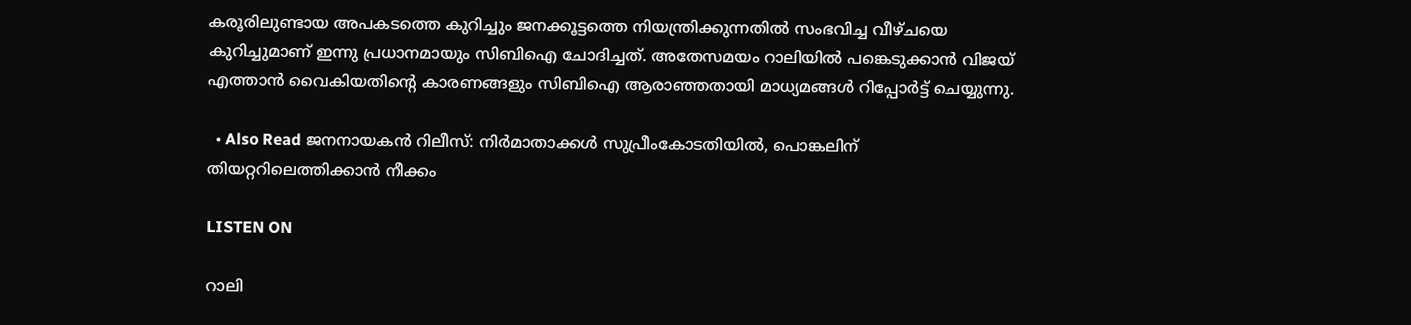കരൂരിലുണ്ടായ അപകടത്തെ കുറിച്ചും ജനക്കൂട്ടത്തെ നിയന്ത്രിക്കുന്നതിൽ സംഭവിച്ച വീഴ്ചയെ കുറിച്ചുമാണ് ഇന്നു പ്രധാനമായും സിബിഐ ചോദിച്ചത്. അതേസമയം റാലിയിൽ പങ്കെടുക്കാൻ വിജയ് എത്താൻ വൈകിയതിന്റെ കാരണങ്ങളും സിബിഐ ആരാഞ്ഞതായി മാധ്യമങ്ങൾ റിപ്പോർട്ട് ചെയ്യുന്നു.

  • Also Read ജനനായകൻ റിലീസ്: നിർമാതാക്കൾ സുപ്രീംകോടതിയിൽ, പൊങ്കലിന് തിയറ്ററിലെത്തിക്കാൻ നീക്കം

LISTEN ON

റാലി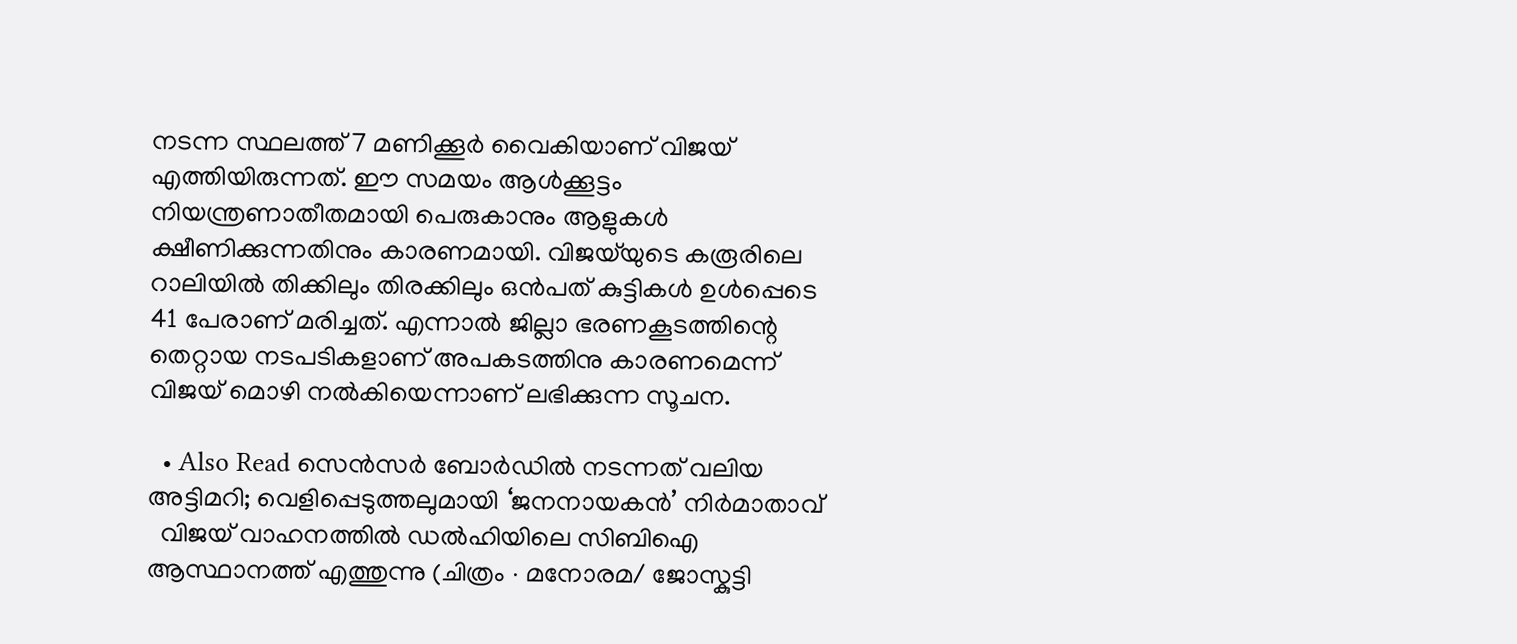നടന്ന സ്ഥലത്ത് 7 മണിക്കൂർ വൈകിയാണ് വിജയ് എത്തിയിരുന്നത്. ഈ സമയം ആൾക്കൂട്ടം നിയന്ത്രണാതീതമായി പെരുകാനും ആളുകൾ ക്ഷീണിക്കുന്നതിനും കാരണമായി. വിജയ്‌യുടെ കരൂരിലെ റാലിയിൽ തിക്കിലും തിരക്കിലും ഒൻപത് കുട്ടികൾ ഉൾപ്പെടെ 41 പേരാണ് മരിച്ചത്. എന്നാൽ ജില്ലാ ഭരണകൂടത്തിന്റെ തെറ്റായ നടപടികളാണ് അപകടത്തിനു കാരണമെന്ന് വിജയ് മൊഴി നൽകിയെന്നാണ് ലഭിക്കുന്ന സൂചന.

  • Also Read സെൻസർ ബോർഡിൽ നടന്നത് വലിയ അട്ടിമറി; വെളിപ്പെടുത്തലുമായി ‘ജനനായകൻ’ നിർമാതാവ്
  വിജയ് വാഹനത്തിൽ ഡൽഹിയിലെ സിബിഐ ആസ്ഥാനത്ത് എത്തുന്നു (ചിത്രം ∙ മനോരമ/ ജോസ്കുട്ടി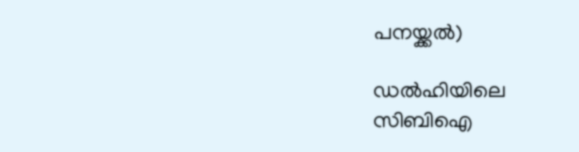പനയ്ക്കൽ)

ഡൽഹിയിലെ സിബിഐ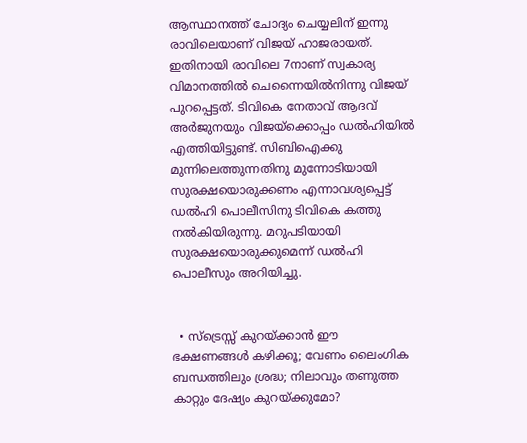ആസ്ഥാനത്ത് ചോദ്യം ചെയ്യലിന് ഇന്നു രാവിലെയാണ് വിജയ് ഹാജരായത്. ഇതിനായി രാവിലെ 7നാണ് സ്വകാര്യ വിമാനത്തിൽ ചെന്നൈയിൽനിന്നു വിജയ് പുറപ്പെട്ടത്. ടിവികെ നേതാവ് ആദവ് അർജുനയും വിജയ്‌ക്കൊപ്പം ഡൽഹിയിൽ എത്തിയിട്ടുണ്ട്. സിബിഐക്കു മുന്നിലെത്തുന്നതിനു മുന്നോടിയായി സുരക്ഷയൊരുക്കണം എന്നാവശ്യപ്പെട്ട് ഡൽഹി പൊലീസിനു ടിവികെ കത്തു നൽകിയിരുന്നു. മറുപടിയായി സുരക്ഷയൊരുക്കുമെന്ന് ഡൽഹി പൊലീസും അറിയിച്ചു.


  • സ്ട്രെസ്സ് കുറയ്ക്കാൻ ഈ ഭക്ഷണങ്ങൾ കഴിക്കൂ; വേണം ലൈംഗിക ബന്ധത്തിലും ശ്രദ്ധ; നിലാവും തണുത്ത കാറ്റും ദേഷ്യം കുറയ്ക്കുമോ?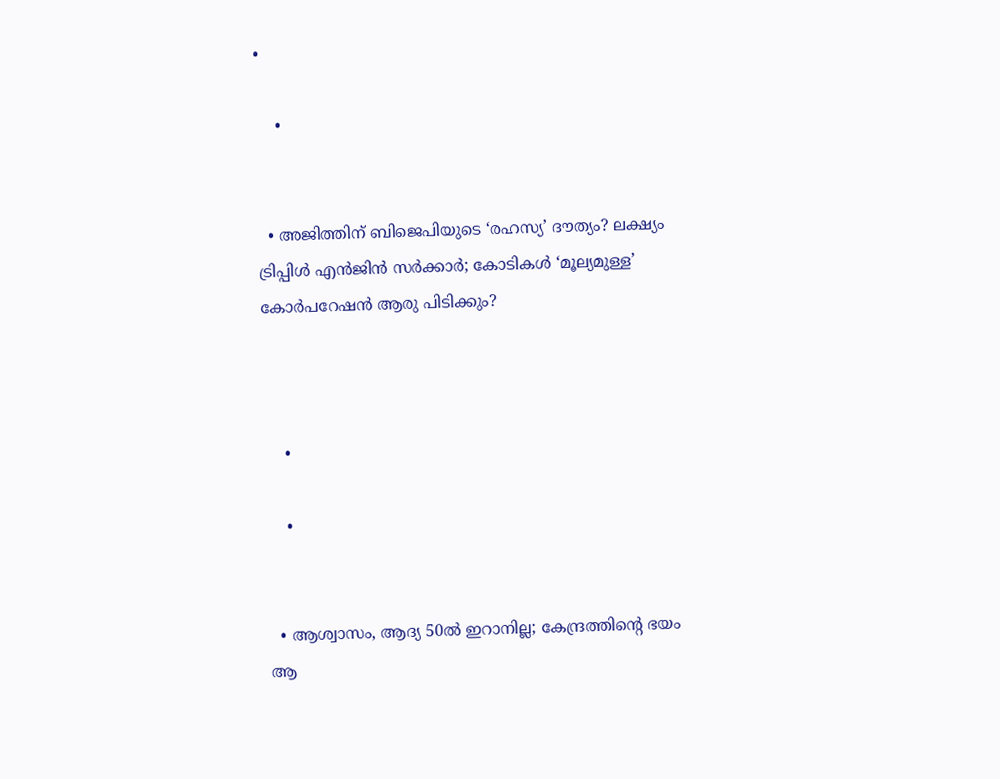•

    •


  • അജിത്തിന് ബിജെപിയുടെ ‘രഹസ്യ’ ദൗത്യം? ലക്ഷ്യം ട്രിപ്പിൾ എൻജിൻ സർക്കാർ; കോടികൾ ‘മൂല്യമുള്ള’ കോർപറേഷൻ ആരു പിടിക്കും?



    •

    •


  • ആശ്വാസം, ആദ്യ 50ൽ ഇറാനില്ല; കേന്ദ്രത്തിന്റെ ഭയം ആ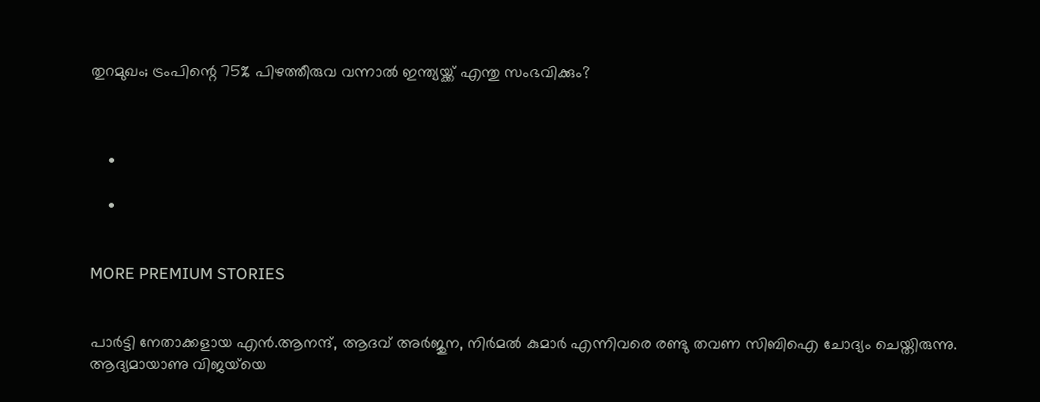തുറമുഖം; ട്രംപിന്റെ 75% പിഴത്തീരുവ വന്നാൽ ഇന്ത്യയ്ക്ക് എന്തു സംഭവിക്കും?



    •

    •


MORE PREMIUM STORIES


പാർട്ടി നേതാക്കളായ എൻ.ആനന്ദ്, ആദവ് അർജുന, നിർമൽ കുമാർ എന്നിവരെ രണ്ടു തവണ സിബിഐ ചോദ്യം ചെയ്തിരുന്നു. ആദ്യമായാണു വിജയ്‌യെ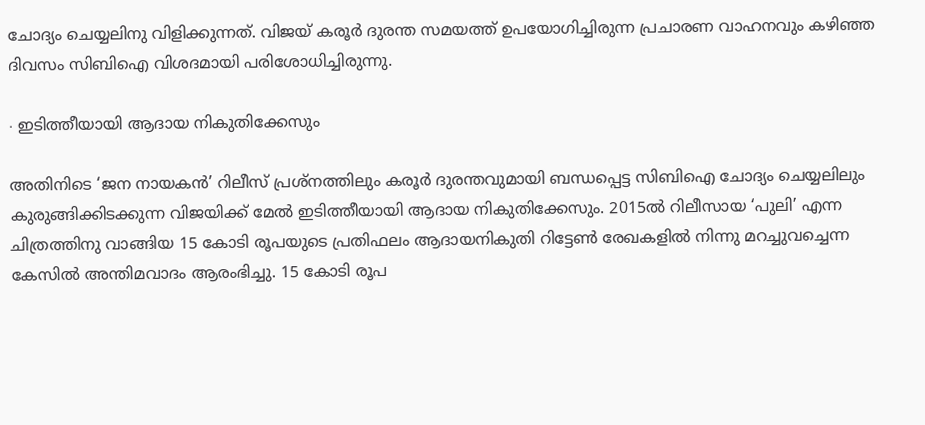ചോദ്യം ചെയ്യലിനു വിളിക്കുന്നത്. വിജയ് കരൂർ ദുരന്ത സമയത്ത് ഉപയോഗിച്ചിരുന്ന പ്രചാരണ വാഹനവും കഴിഞ്ഞ ദിവസം സിബിഐ വിശദമായി പരിശോധിച്ചിരുന്നു.

∙ ഇടിത്തീയായി ആദായ നികുതിക്കേസും

അതിനിടെ ‘ജന നായകൻ’ റിലീസ് പ്രശ്നത്തിലും കരൂർ ദുരന്തവുമായി ബന്ധപ്പെട്ട സിബിഐ ചോദ്യം ചെയ്യലിലും കുരുങ്ങിക്കിടക്കുന്ന വിജയിക്ക് മേൽ ഇടിത്തീയായി ആദായ നികുതിക്കേസും. 2015ൽ റിലീസായ ‘പുലി’ എന്ന ചിത്രത്തിനു വാങ്ങിയ 15 കോടി രൂപയുടെ പ്രതിഫലം ആദായനികുതി റിട്ടേൺ രേഖകളിൽ നിന്നു മറച്ചുവച്ചെന്ന കേസിൽ അന്തിമവാദം ആരംഭിച്ചു. 15 കോടി രൂപ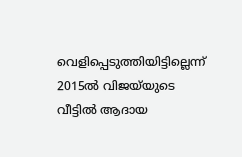വെളിപ്പെടുത്തിയിട്ടില്ലെന്ന് 2015ൽ വിജയ‌്‌യുടെ വീട്ടിൽ ആദായ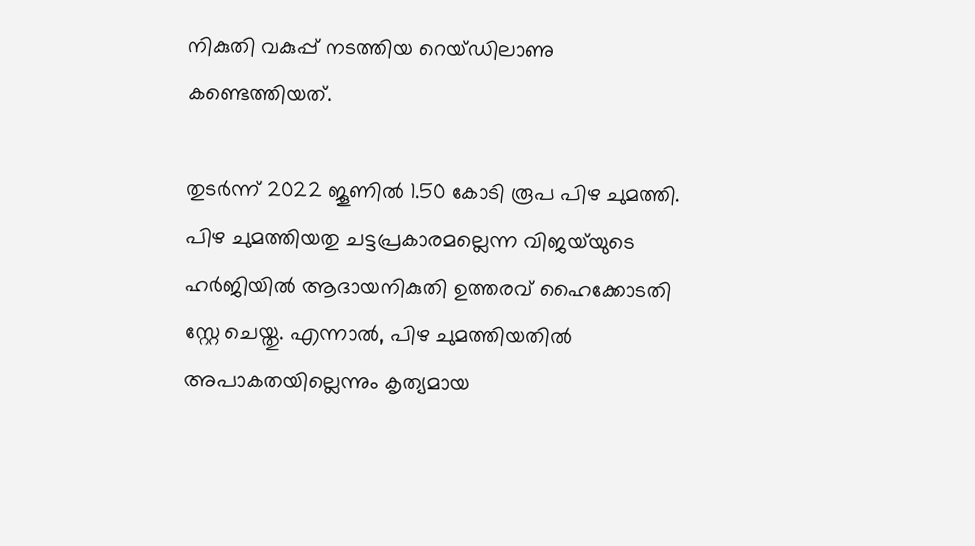നികുതി വകുപ്പ് നടത്തിയ റെയ്ഡിലാണു കണ്ടെത്തിയത്.

തുടർന്ന് 2022 ജൂണിൽ 1.50 കോടി രൂപ പിഴ ചുമത്തി. പിഴ ചുമത്തിയതു ചട്ടപ്രകാരമല്ലെന്ന വിജയ്‌യുടെ ഹർജിയിൽ ആദായനികുതി ഉത്തരവ് ഹൈക്കോടതി സ്റ്റേ ചെയ്തു. എന്നാൽ, പിഴ ചുമത്തിയതിൽ അപാകതയില്ലെന്നും കൃത്യമായ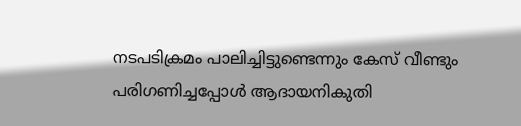നടപടിക്രമം പാലിച്ചിട്ടുണ്ടെന്നും കേസ് വീണ്ടും പരിഗണിച്ചപ്പോൾ ആദായനികുതി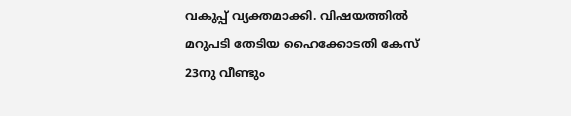വകുപ്പ് വ്യക്തമാക്കി. വിഷയത്തിൽ മറുപടി തേടിയ ഹൈക്കോടതി കേസ് 23നു വീണ്ടും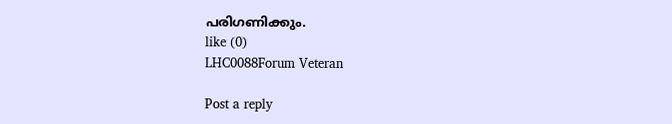പരിഗണിക്കും.
like (0)
LHC0088Forum Veteran

Post a reply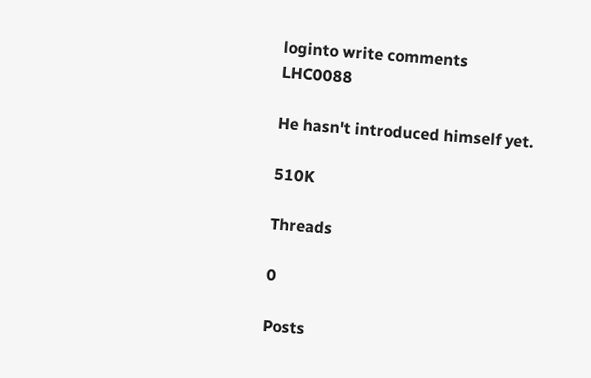loginto write comments
LHC0088

He hasn't introduced himself yet.

510K

Threads

0

Posts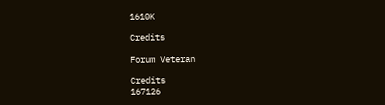1610K

Credits

Forum Veteran

Credits
167126